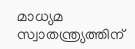മാധ്യമ സ്വാതന്ത്ര്യത്തിന്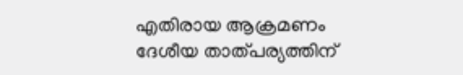എതിരായ ആക്രമണം ദേശീയ താത്പര്യത്തിന്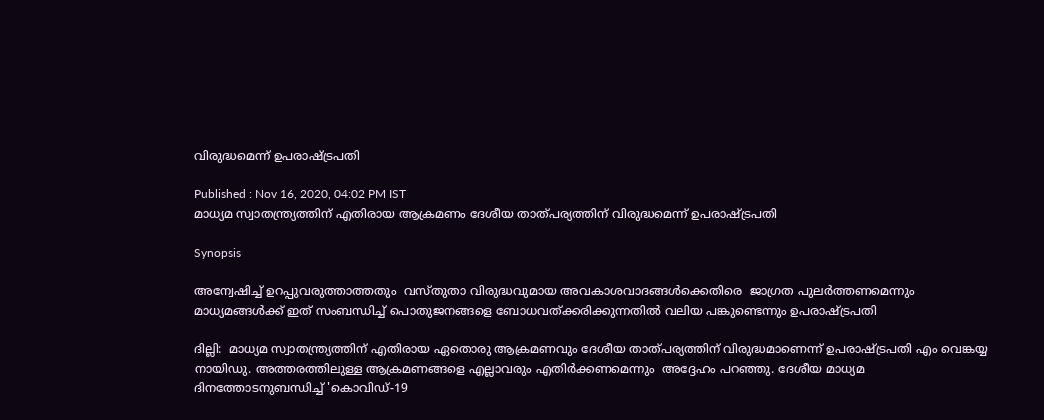വിരുദ്ധമെന്ന് ഉപരാഷ്ട്രപതി

Published : Nov 16, 2020, 04:02 PM IST
മാധ്യമ സ്വാതന്ത്ര്യത്തിന് എതിരായ ആക്രമണം ദേശീയ താത്പര്യത്തിന് വിരുദ്ധമെന്ന് ഉപരാഷ്ട്രപതി

Synopsis

അന്വേഷിച്ച് ഉറപ്പുവരുത്താത്തതും  വസ്തുതാ വിരുദ്ധവുമായ അവകാശവാദങ്ങൾക്കെതിരെ  ജാഗ്രത പുലർത്തണമെന്നും മാധ്യമങ്ങൾക്ക് ഇത് സംബന്ധിച്ച് പൊതുജനങ്ങളെ ബോധവത്ക്കരിക്കുന്നതില്‍ വലിയ പങ്കുണ്ടെന്നും ഉപരാഷ്ട്രപതി

ദില്ലി:  മാധ്യമ സ്വാതന്ത്ര്യത്തിന് എതിരായ ഏതൊരു ആക്രമണവും ദേശീയ താത്പര്യത്തിന് വിരുദ്ധമാണെന്ന് ഉപരാഷ്ട്രപതി എം വെങ്കയ്യ നായിഡു. അത്തരത്തിലുള്ള ആക്രമണങ്ങളെ എല്ലാവരും എതിർക്കണമെന്നും  അദ്ദേഹം പറഞ്ഞു. ദേശീയ മാധ്യമ ദിനത്തോടനുബന്ധിച്ച് 'കൊവിഡ്-19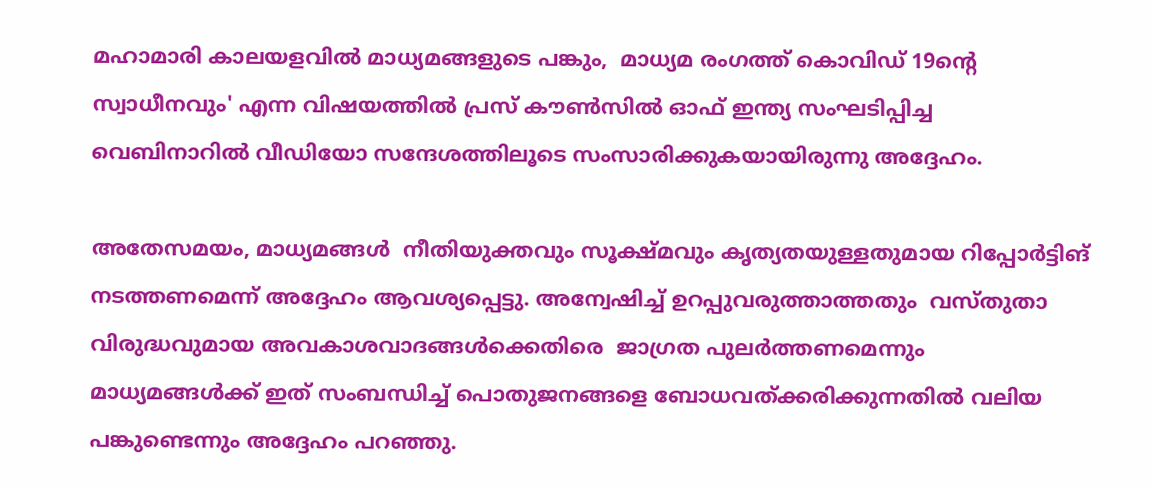മഹാമാരി കാലയളവിൽ മാധ്യമങ്ങളുടെ പങ്കും,  മാധ്യമ രംഗത്ത് കൊവിഡ് 19ന്റെ  സ്വാധീനവും' എന്ന വിഷയത്തിൽ പ്രസ് കൗൺസിൽ ഓഫ് ഇന്ത്യ സംഘടിപ്പിച്ച വെബിനാറിൽ വീഡിയോ സന്ദേശത്തിലൂടെ സംസാരിക്കുകയായിരുന്നു അദ്ദേഹം.

അതേസമയം, മാധ്യമങ്ങൾ  നീതിയുക്തവും സൂക്ഷ്മവും കൃത്യതയുള്ളതുമായ റിപ്പോർട്ടിങ് നടത്തണമെന്ന് അദ്ദേഹം ആവശ്യപ്പെട്ടു. അന്വേഷിച്ച് ഉറപ്പുവരുത്താത്തതും  വസ്തുതാ വിരുദ്ധവുമായ അവകാശവാദങ്ങൾക്കെതിരെ  ജാഗ്രത പുലർത്തണമെന്നും മാധ്യമങ്ങൾക്ക് ഇത് സംബന്ധിച്ച് പൊതുജനങ്ങളെ ബോധവത്ക്കരിക്കുന്നതില്‍ വലിയ പങ്കുണ്ടെന്നും അദ്ദേഹം പറഞ്ഞു.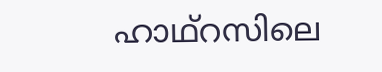ഹാഥ്റസിലെ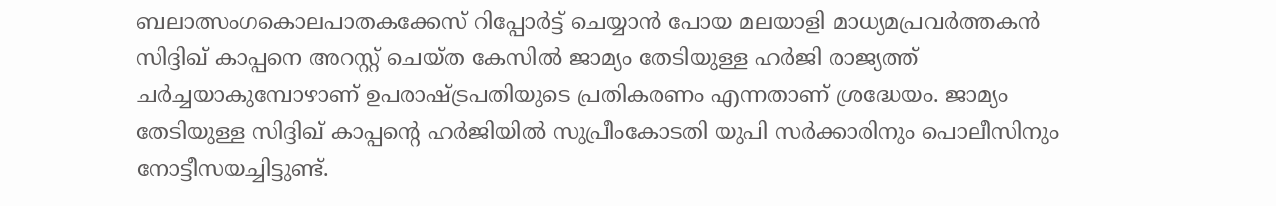ബലാത്സംഗകൊലപാതകക്കേസ് റിപ്പോർട്ട് ചെയ്യാൻ പോയ മലയാളി മാധ്യമപ്രവർത്തകൻ സിദ്ദിഖ് കാപ്പനെ അറസ്റ്റ് ചെയ്ത കേസിൽ ജാമ്യം തേടിയുള്ള ഹർജി രാജ്യത്ത് ചര്‍ച്ചയാകുമ്പോഴാണ് ഉപരാഷ്ട്രപതിയുടെ പ്രതികരണം എന്നതാണ് ശ്രദ്ധേയം. ജാമ്യം തേടിയുള്ള സിദ്ദിഖ് കാപ്പന്‍റെ ഹര്‍ജിയില്‍ സുപ്രീംകോടതി യുപി സർക്കാരിനും പൊലീസിനും നോട്ടീസയച്ചിട്ടുണ്ട്.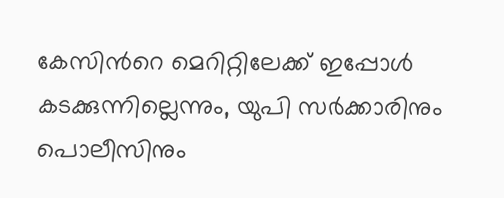കേസിന്‍റെ മെറിറ്റിലേക്ക് ഇപ്പോൾ കടക്കുന്നില്ലെന്നും, യുപി സർക്കാരിനും പൊലീസിനും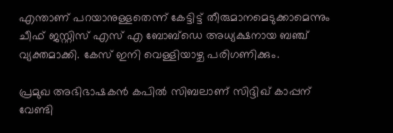എന്താണ് പറയാനുള്ളതെന്ന് കേട്ടിട്ട് തീരുമാനമെടുക്കാമെന്നും ചീഫ് ജസ്റ്റിസ് എസ് എ ബോബ്ഡെ അധ്യക്ഷനായ ബഞ്ച് വ്യക്തമാക്കി. കേസ് ഇനി വെള്ളിയാഴ്ച പരിഗണിക്കും.

പ്രമുഖ അഭിഭാഷകൻ കപിൽ സിബലാണ് സിദ്ദിഖ് കാപ്പന് വേണ്ടി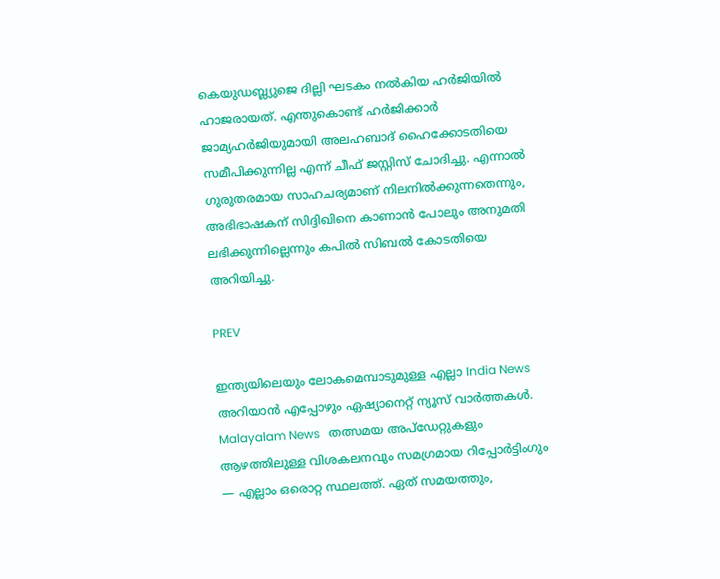കെയുഡബ്ല്യുജെ ദില്ലി ഘടകം നൽകിയ ഹർജിയിൽ ഹാജരായത്. എന്തുകൊണ്ട് ഹർജിക്കാർ ജാമ്യഹർജിയുമായി അലഹബാദ് ഹൈക്കോടതിയെ സമീപിക്കുന്നില്ല എന്ന് ചീഫ് ജസ്റ്റിസ് ചോദിച്ചു. എന്നാൽ ഗുരുതരമായ സാഹചര്യമാണ് നിലനിൽക്കുന്നതെന്നും, അഭിഭാഷകന് സിദ്ദിഖിനെ കാണാൻ പോലും അനുമതി ലഭിക്കുന്നില്ലെന്നും കപിൽ സിബൽ കോടതിയെ അറിയിച്ചു.

PREV

ഇന്ത്യയിലെയും ലോകമെമ്പാടുമുള്ള എല്ലാ India News അറിയാൻ എപ്പോഴും ഏഷ്യാനെറ്റ് ന്യൂസ് വാർത്തകൾ. Malayalam News   തത്സമയ അപ്‌ഡേറ്റുകളും ആഴത്തിലുള്ള വിശകലനവും സമഗ്രമായ റിപ്പോർട്ടിംഗും — എല്ലാം ഒരൊറ്റ സ്ഥലത്ത്. ഏത് സമയത്തും,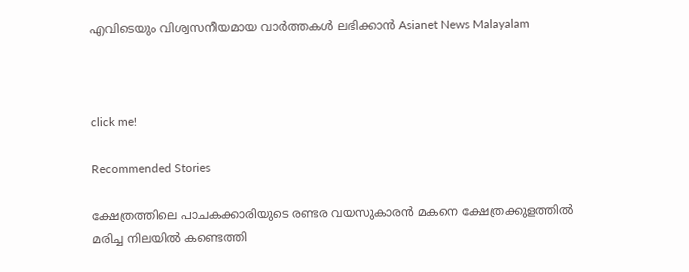എവിടെയും വിശ്വസനീയമായ വാർത്തകൾ ലഭിക്കാൻ Asianet News Malayalam



click me!

Recommended Stories

ക്ഷേത്രത്തിലെ പാചകക്കാരിയുടെ രണ്ടര വയസുകാരൻ മകനെ ക്ഷേത്രക്കുളത്തിൽ മരിച്ച നിലയിൽ കണ്ടെത്തി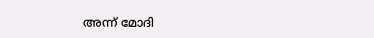അന്ന് മോദി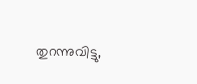തുറന്നുവിട്ടു,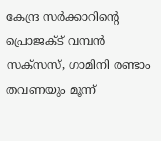കേന്ദ്ര സർക്കാറിന്റെ പ്രൊജക്ട് വമ്പൻ സക്സസ്, ഗാമിനി രണ്ടാം തവണയും മൂന്ന്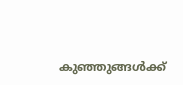കുഞ്ഞുങ്ങൾക്ക്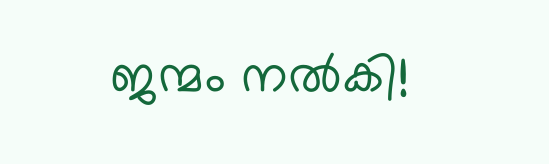ജന്മം നൽകി!